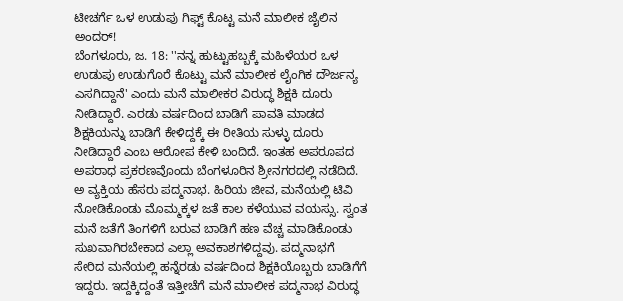ಟೀಚರ್ಗೆ ಒಳ ಉಡುಪು ಗಿಫ್ಟ್ ಕೊಟ್ಟ ಮನೆ ಮಾಲೀಕ ಜೈಲಿನ ಅಂದರ್!
ಬೆಂಗಳೂರು, ಜ. 18: ''ನನ್ನ ಹುಟ್ಟುಹಬ್ಬಕ್ಕೆ ಮಹಿಳೆಯರ ಒಳ ಉಡುಪು ಉಡುಗೊರೆ ಕೊಟ್ಟು ಮನೆ ಮಾಲೀಕ ಲೈಂಗಿಕ ದೌರ್ಜನ್ಯ ಎಸಗಿದ್ದಾನೆ' ಎಂದು ಮನೆ ಮಾಲೀಕರ ವಿರುದ್ಧ ಶಿಕ್ಷಕಿ ದೂರು ನೀಡಿದ್ದಾರೆ. ಎರಡು ವರ್ಷದಿಂದ ಬಾಡಿಗೆ ಪಾವತಿ ಮಾಡದ ಶಿಕ್ಷಕಿಯನ್ನು ಬಾಡಿಗೆ ಕೇಳಿದ್ದಕ್ಕೆ ಈ ರೀತಿಯ ಸುಳ್ಳು ದೂರು ನೀಡಿದ್ದಾರೆ ಎಂಬ ಆರೋಪ ಕೇಳಿ ಬಂದಿದೆ. ಇಂತಹ ಅಪರೂಪದ ಅಪರಾಧ ಪ್ರಕರಣವೊಂದು ಬೆಂಗಳೂರಿನ ಶ್ರೀನಗರದಲ್ಲಿ ನಡೆದಿದೆ.
ಅ ವ್ಯಕ್ತಿಯ ಹೆಸರು ಪದ್ಮನಾಭ. ಹಿರಿಯ ಜೀವ, ಮನೆಯಲ್ಲಿ ಟಿವಿ ನೋಡಿಕೊಂಡು ಮೊಮ್ಮಕ್ಕಳ ಜತೆ ಕಾಲ ಕಳೆಯುವ ವಯಸ್ಸು. ಸ್ವಂತ ಮನೆ ಜತೆಗೆ ತಿಂಗಳಿಗೆ ಬರುವ ಬಾಡಿಗೆ ಹಣ ವೆಚ್ಚ ಮಾಡಿಕೊಂಡು ಸುಖವಾಗಿರಬೇಕಾದ ಎಲ್ಲಾ ಅವಕಾಶಗಳಿದ್ದವು. ಪದ್ಮನಾಭಗೆ ಸೇರಿದ ಮನೆಯಲ್ಲಿ ಹನ್ನೆರಡು ವರ್ಷದಿಂದ ಶಿಕ್ಷಕಿಯೊಬ್ಬರು ಬಾಡಿಗೆಗೆ ಇದ್ದರು. ಇದ್ದಕ್ಕಿದ್ದಂತೆ ಇತ್ತೀಚೆಗೆ ಮನೆ ಮಾಲೀಕ ಪದ್ಮನಾಭ ವಿರುದ್ಧ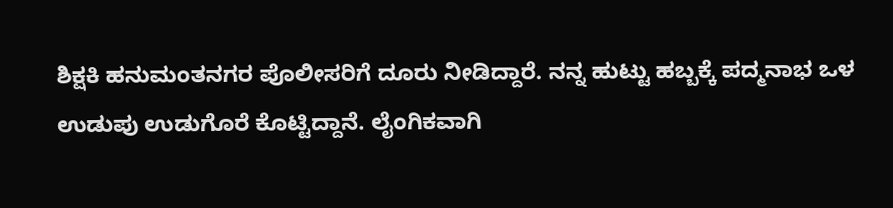ಶಿಕ್ಷಕಿ ಹನುಮಂತನಗರ ಪೊಲೀಸರಿಗೆ ದೂರು ನೀಡಿದ್ದಾರೆ. ನನ್ನ ಹುಟ್ಟು ಹಬ್ಬಕ್ಕೆ ಪದ್ಮನಾಭ ಒಳ ಉಡುಪು ಉಡುಗೊರೆ ಕೊಟ್ಟಿದ್ದಾನೆ. ಲೈಂಗಿಕವಾಗಿ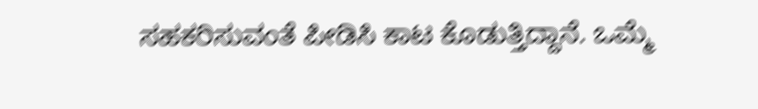ಸಹಕರಿಸುವಂತೆ ಪೀಡಿಸಿ ಕಾಟ ಕೊಡುತ್ತಿದ್ದಾನೆ. ಒಮ್ಮೆ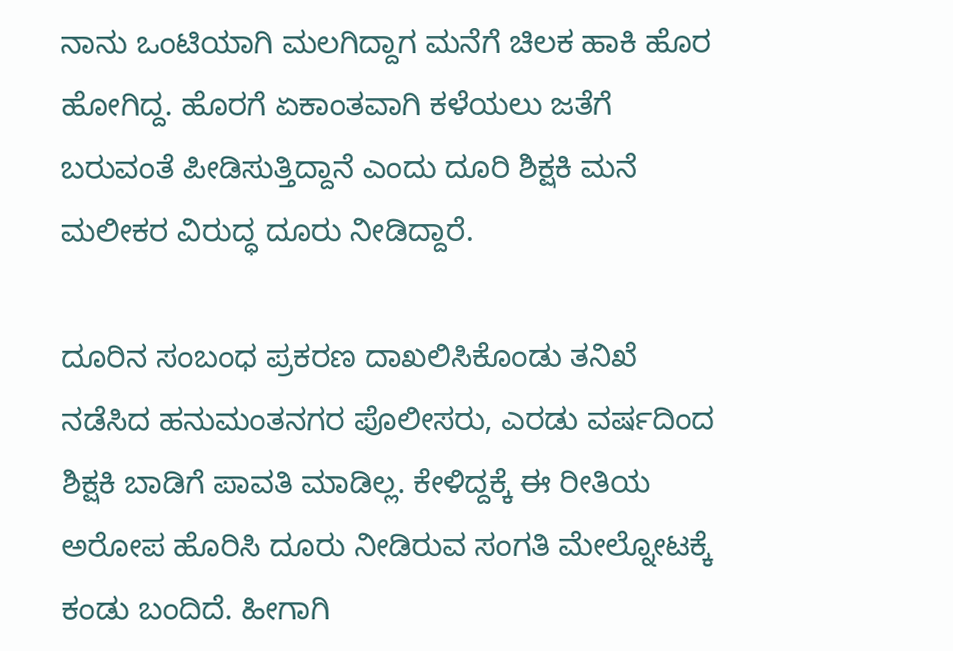ನಾನು ಒಂಟಿಯಾಗಿ ಮಲಗಿದ್ದಾಗ ಮನೆಗೆ ಚಿಲಕ ಹಾಕಿ ಹೊರ ಹೋಗಿದ್ದ. ಹೊರಗೆ ಏಕಾಂತವಾಗಿ ಕಳೆಯಲು ಜತೆಗೆ ಬರುವಂತೆ ಪೀಡಿಸುತ್ತಿದ್ದಾನೆ ಎಂದು ದೂರಿ ಶಿಕ್ಷಕಿ ಮನೆ ಮಲೀಕರ ವಿರುದ್ಧ ದೂರು ನೀಡಿದ್ದಾರೆ.

ದೂರಿನ ಸಂಬಂಧ ಪ್ರಕರಣ ದಾಖಲಿಸಿಕೊಂಡು ತನಿಖೆ ನಡೆಸಿದ ಹನುಮಂತನಗರ ಪೊಲೀಸರು, ಎರಡು ವರ್ಷದಿಂದ ಶಿಕ್ಷಕಿ ಬಾಡಿಗೆ ಪಾವತಿ ಮಾಡಿಲ್ಲ. ಕೇಳಿದ್ದಕ್ಕೆ ಈ ರೀತಿಯ ಅರೋಪ ಹೊರಿಸಿ ದೂರು ನೀಡಿರುವ ಸಂಗತಿ ಮೇಲ್ನೋಟಕ್ಕೆ ಕಂಡು ಬಂದಿದೆ. ಹೀಗಾಗಿ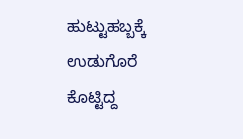ಹುಟ್ಟುಹಬ್ಬಕ್ಕೆ ಉಡುಗೊರೆ ಕೊಟ್ಟಿದ್ದ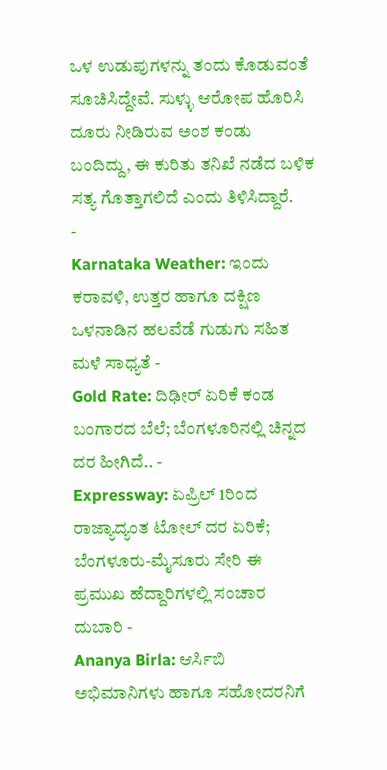ಒಳ ಉಡುಪುಗಳನ್ನು ತಂದು ಕೊಡುವಂತೆ ಸೂಚಿಸಿದ್ದೇವೆ. ಸುಳ್ಳು ಆರೋಪ ಹೊರಿಸಿ ದೂರು ನೀಡಿರುವ ಅಂಶ ಕಂಡು ಬಂದಿದ್ದು, ಈ ಕುರಿತು ತನಿಖೆ ನಡೆದ ಬಳಿಕ ಸತ್ಯ ಗೊತ್ತಾಗಲಿದೆ ಎಂದು ತಿಳಿಸಿದ್ದಾರೆ.
-
Karnataka Weather: ಇಂದು ಕರಾವಳಿ, ಉತ್ತರ ಹಾಗೂ ದಕ್ಷಿಣ ಒಳನಾಡಿನ ಹಲವೆಡೆ ಗುಡುಗು ಸಹಿತ ಮಳೆ ಸಾಧ್ಯತೆ -
Gold Rate: ದಿಢೀರ್ ಏರಿಕೆ ಕಂಡ ಬಂಗಾರದ ಬೆಲೆ; ಬೆಂಗಳೂರಿನಲ್ಲಿ ಚಿನ್ನದ ದರ ಹೀಗಿದೆ.. -
Expressway: ಏಪ್ರಿಲ್ 1ರಿಂದ ರಾಜ್ಯಾದ್ಯಂತ ಟೋಲ್ ದರ ಏರಿಕೆ; ಬೆಂಗಳೂರು-ಮೈಸೂರು ಸೇರಿ ಈ ಪ್ರಮುಖ ಹೆದ್ದಾರಿಗಳಲ್ಲಿ ಸಂಚಾರ ದುಬಾರಿ -
Ananya Birla: ಆರ್ಸಿಬಿ ಅಭಿಮಾನಿಗಳು ಹಾಗೂ ಸಹೋದರನಿಗೆ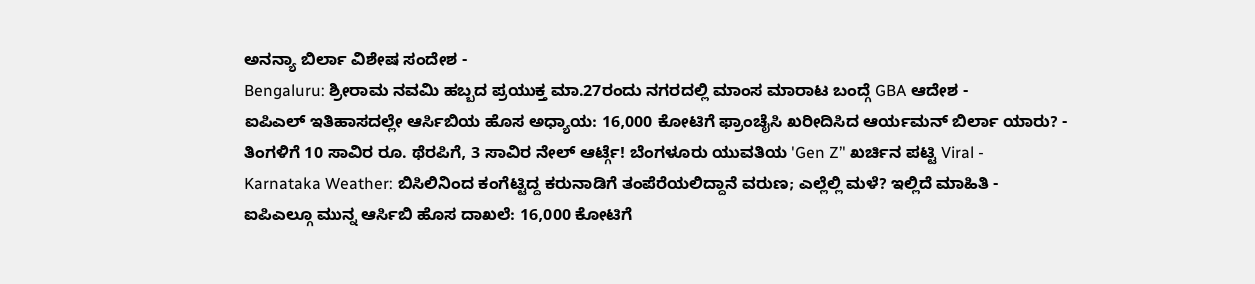ಅನನ್ಯಾ ಬಿರ್ಲಾ ವಿಶೇಷ ಸಂದೇಶ -
Bengaluru: ಶ್ರೀರಾಮ ನವಮಿ ಹಬ್ಬದ ಪ್ರಯುಕ್ತ ಮಾ.27ರಂದು ನಗರದಲ್ಲಿ ಮಾಂಸ ಮಾರಾಟ ಬಂದ್ಗೆ GBA ಆದೇಶ -
ಐಪಿಎಲ್ ಇತಿಹಾಸದಲ್ಲೇ ಆರ್ಸಿಬಿಯ ಹೊಸ ಅಧ್ಯಾಯ: 16,000 ಕೋಟಿಗೆ ಫ್ರಾಂಚೈಸಿ ಖರೀದಿಸಿದ ಆರ್ಯಮನ್ ಬಿರ್ಲಾ ಯಾರು? -
ತಿಂಗಳಿಗೆ 10 ಸಾವಿರ ರೂ. ಥೆರಪಿಗೆ, 3 ಸಾವಿರ ನೇಲ್ ಆರ್ಟ್ಗೆ! ಬೆಂಗಳೂರು ಯುವತಿಯ 'Gen Z’' ಖರ್ಚಿನ ಪಟ್ಟಿ Viral -
Karnataka Weather: ಬಿಸಿಲಿನಿಂದ ಕಂಗೆಟ್ಟಿದ್ದ ಕರುನಾಡಿಗೆ ತಂಪೆರೆಯಲಿದ್ದಾನೆ ವರುಣ; ಎಲ್ಲೆಲ್ಲಿ ಮಳೆ? ಇಲ್ಲಿದೆ ಮಾಹಿತಿ -
ಐಪಿಎಲ್ಗೂ ಮುನ್ನ ಆರ್ಸಿಬಿ ಹೊಸ ದಾಖಲೆ: 16,000 ಕೋಟಿಗೆ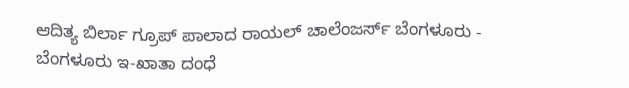ಆದಿತ್ಯ ಬಿರ್ಲಾ ಗ್ರೂಪ್ ಪಾಲಾದ ರಾಯಲ್ ಚಾಲೆಂಜರ್ಸ್ ಬೆಂಗಳೂರು -
ಬೆಂಗಳೂರು ಇ-ಖಾತಾ ದಂಧೆ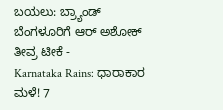ಬಯಲು: ಬ್ರ್ಯಾಂಡ್ ಬೆಂಗಳೂರಿಗೆ ಆರ್ ಅಶೋಕ್ ತೀವ್ರ ಟೀಕೆ -
Karnataka Rains: ಧಾರಾಕಾರ ಮಳೆ! 7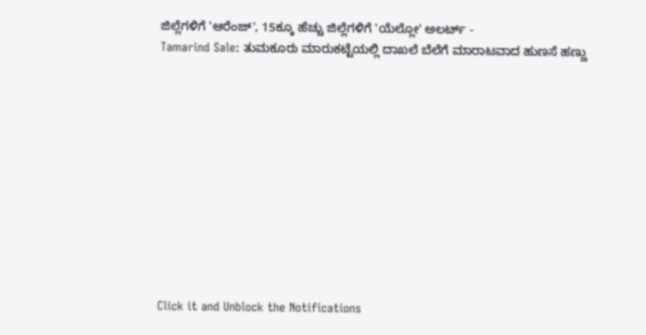ಜಿಲ್ಲೆಗಳಿಗೆ 'ಆರೆಂಜ್', 15ಕ್ಕೂ ಹೆಚ್ಚು ಜಿಲ್ಲೆಗಳಿಗೆ 'ಯೆಲ್ಲೋ' ಅಲರ್ಟ್ -
Tamarind Sale: ತುಮಕೂರು ಮಾರುಕಟ್ಟೆಯಲ್ಲಿ ದಾಖಲೆ ಬೆಲೆಗೆ ಮಾರಾಟವಾದ ಹುಣಸೆ ಹಣ್ಣು











Click it and Unblock the Notifications